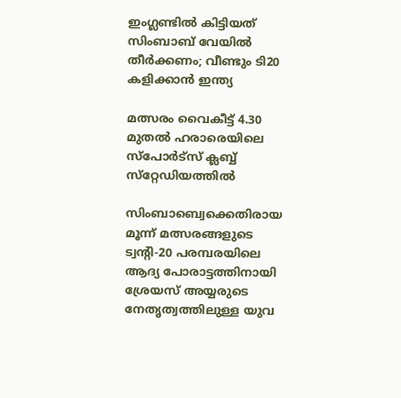ഇംഗ്ലണ്ടില്‍ കിട്ടിയത് സിംബാബ് വേയില്‍ തീര്‍ക്കണം; വീണ്ടും ടി20 കളിക്കാന്‍ ഇന്ത്യ

മത്സരം വൈകീട്ട് 4.30 മുതല്‍ ഹരാരെയിലെ സ്പോര്‍ട്സ് ക്ലബ്ബ് സ്‌റ്റേഡിയത്തില്‍

സിംബാബ്വെക്കെതിരായ മൂന്ന് മത്സരങ്ങളുടെ ട്വന്റി-20 പരമ്പരയിലെ ആദ്യ പോരാട്ടത്തിനായി ശ്രേയസ് അയ്യരുടെ നേതൃത്വത്തിലുള്ള യുവ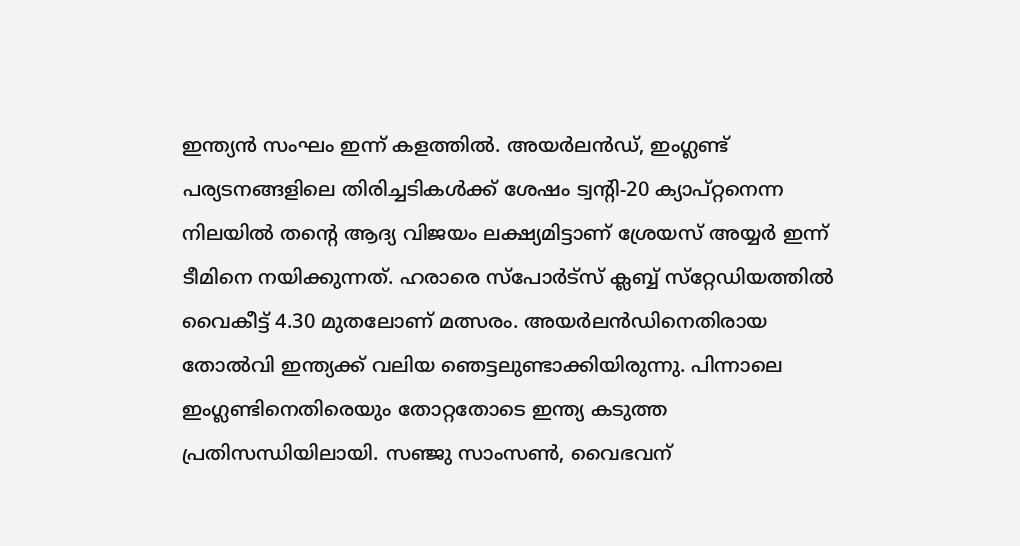ഇന്ത്യന്‍ സംഘം ഇന്ന് കളത്തില്‍. അയര്‍ലന്‍ഡ്, ഇംഗ്ലണ്ട് പര്യടനങ്ങളിലെ തിരിച്ചടികള്‍ക്ക് ശേഷം ട്വന്റി-20 ക്യാപ്റ്റനെന്ന നിലയില്‍ തന്റെ ആദ്യ വിജയം ലക്ഷ്യമിട്ടാണ് ശ്രേയസ് അയ്യര്‍ ഇന്ന് ടീമിനെ നയിക്കുന്നത്. ഹരാരെ സ്പോര്‍ട്സ് ക്ലബ്ബ് സ്‌റ്റേഡിയത്തില്‍ വൈകീട്ട് 4.30 മുതലോണ് മത്സരം. അയര്‍ലന്‍ഡിനെതിരായ തോല്‍വി ഇന്ത്യക്ക് വലിയ ഞെട്ടലുണ്ടാക്കിയിരുന്നു. പിന്നാലെ ഇംഗ്ലണ്ടിനെതിരെയും തോറ്റതോടെ ഇന്ത്യ കടുത്ത പ്രതിസന്ധിയിലായി. സഞ്ജു സാംസണ്‍, വൈഭവന്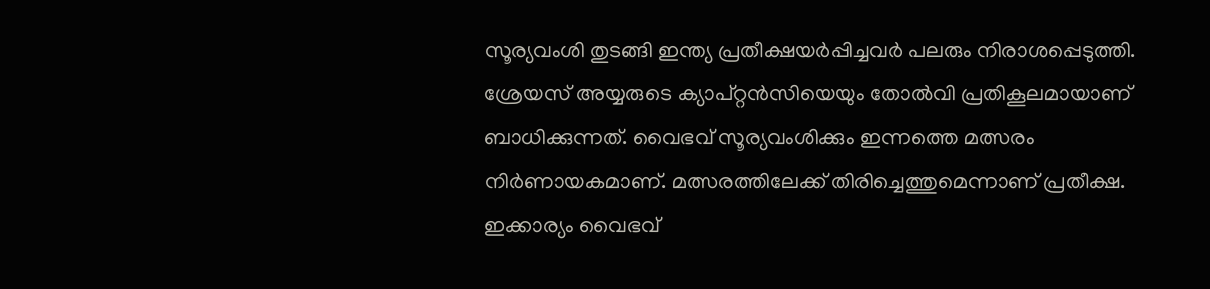സൂര്യവംശി തുടങ്ങി ഇന്ത്യ പ്രതീക്ഷയര്‍പ്പിച്ചവര്‍ പലരും നിരാശപ്പെടുത്തി. ശ്രേയസ് അയ്യരുടെ ക്യാപ്റ്റന്‍സിയെയും തോല്‍വി പ്രതികൂലമായാണ് ബാധിക്കുന്നത്. വൈഭവ് സൂര്യവംശിക്കും ഇന്നത്തെ മത്സരം നിര്‍ണായകമാണ്. മത്സരത്തിലേക്ക് തിരിച്ചെത്തുമെന്നാണ് പ്രതീക്ഷ. ഇക്കാര്യം വൈഭവ്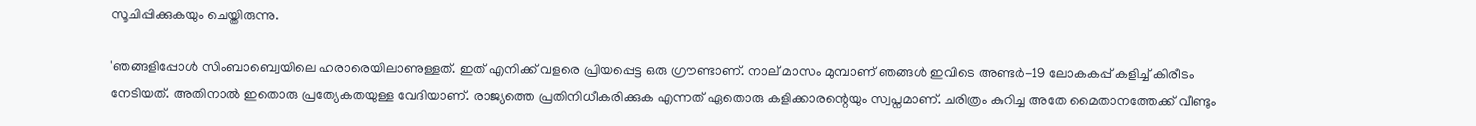സൂചിപ്പിക്കുകയും ചെയ്തിരുന്നു.

'ഞങ്ങളിപ്പോള്‍ സിംബാബ്വെയിലെ ഹരാരെയിലാണുള്ളത്. ഇത് എനിക്ക് വളരെ പ്രിയപ്പെട്ട ഒരു ഗ്രൗണ്ടാണ്. നാല് മാസം മുമ്പാണ് ഞങ്ങള്‍ ഇവിടെ അണ്ടര്‍-19 ലോകകപ്പ് കളിച്ച് കിരീടം നേടിയത്. അതിനാല്‍ ഇതൊരു പ്രത്യേകതയുള്ള വേദിയാണ്. രാജ്യത്തെ പ്രതിനിധീകരിക്കുക എന്നത് ഏതൊരു കളിക്കാരന്റെയും സ്വപ്നമാണ്. ചരിത്രം കുറിച്ച അതേ മൈതാനത്തേക്ക് വീണ്ടും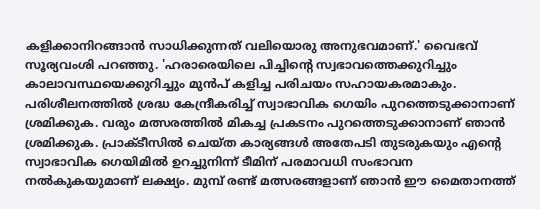കളിക്കാനിറങ്ങാന്‍ സാധിക്കുന്നത് വലിയൊരു അനുഭവമാണ്.' വൈഭവ് സൂര്യവംശി പറഞ്ഞു. 'ഹരാരെയിലെ പിച്ചിന്റെ സ്വഭാവത്തെക്കുറിച്ചും കാലാവസ്ഥയെക്കുറിച്ചും മുന്‍പ് കളിച്ച പരിചയം സഹായകരമാകും. പരിശീലനത്തില്‍ ശ്രദ്ധ കേന്ദ്രീകരിച്ച് സ്വാഭാവിക ഗെയിം പുറത്തെടുക്കാനാണ് ശ്രമിക്കുക. വരും മത്സരത്തില്‍ മികച്ച പ്രകടനം പുറത്തെടുക്കാനാണ് ഞാന്‍ ശ്രമിക്കുക. പ്രാക്ടീസില്‍ ചെയ്ത കാര്യങ്ങള്‍ അതേപടി തുടരുകയും എന്റെ സ്വാഭാവിക ഗെയിമില്‍ ഉറച്ചുനിന്ന് ടീമിന് പരമാവധി സംഭാവന നല്‍കുകയുമാണ് ലക്ഷ്യം. മുമ്പ് രണ്ട് മത്സരങ്ങളാണ് ഞാന്‍ ഈ മൈതാനത്ത്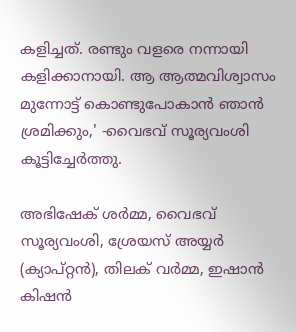കളിച്ചത്. രണ്ടും വളരെ നന്നായി കളിക്കാനായി. ആ ആത്മവിശ്വാസം മുന്നോട്ട് കൊണ്ടുപോകാന്‍ ഞാന്‍ ശ്രമിക്കും,' -വൈഭവ് സൂര്യവംശി കൂട്ടിച്ചേര്‍ത്തു.

അഭിഷേക് ശര്‍മ്മ, വൈഭവ് സൂര്യവംശി, ശ്രേയസ് അയ്യര്‍ (ക്യാപ്റ്റന്‍), തിലക് വര്‍മ്മ, ഇഷാന്‍ കിഷന്‍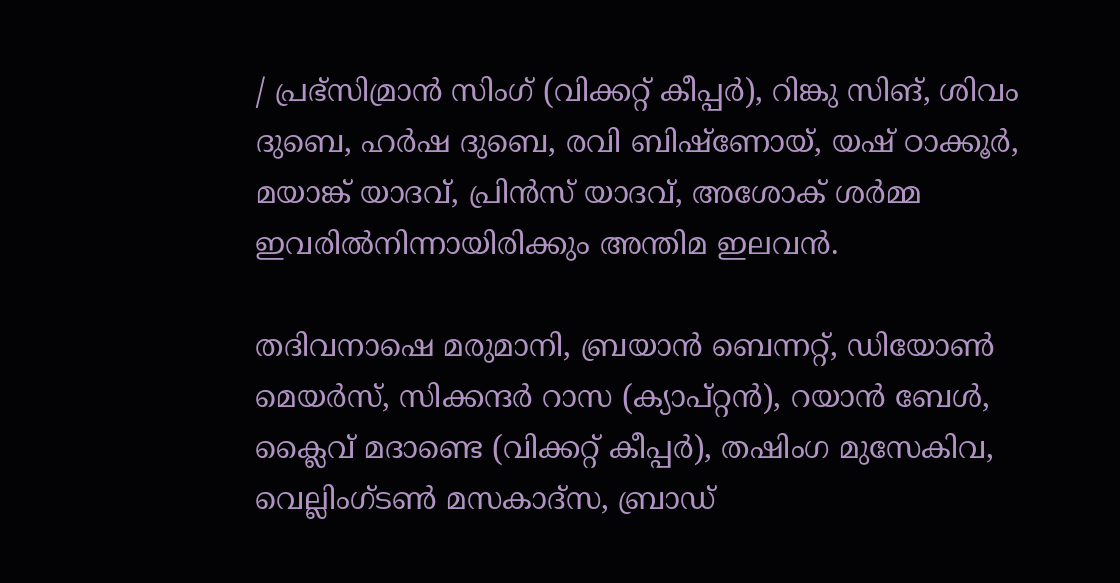/ പ്രഭ്‌സിമ്രാന്‍ സിംഗ് (വിക്കറ്റ് കീപ്പര്‍), റിങ്കു സിങ്, ശിവം ദുബെ, ഹര്‍ഷ ദുബെ, രവി ബിഷ്‌ണോയ്, യഷ് ഠാക്കൂര്‍, മയാങ്ക് യാദവ്, പ്രിന്‍സ് യാദവ്, അശോക് ശര്‍മ്മ ഇവരില്‍നിന്നായിരിക്കും അന്തിമ ഇലവന്‍.

തദിവനാഷെ മരുമാനി, ബ്രയാന്‍ ബെന്നറ്റ്, ഡിയോണ്‍ മെയര്‍സ്, സിക്കന്ദര്‍ റാസ (ക്യാപ്റ്റന്‍), റയാന്‍ ബേള്‍, ക്ലൈവ് മദാണ്ടെ (വിക്കറ്റ് കീപ്പര്‍), തഷിംഗ മുസേകിവ, വെല്ലിംഗ്ടണ്‍ മസകാദ്‌സ, ബ്രാഡ്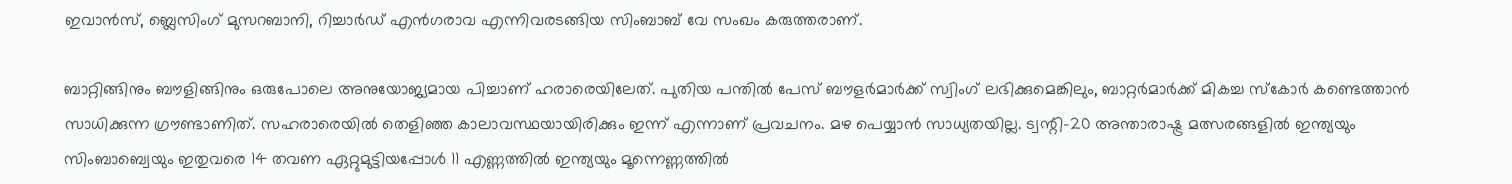ഇവാന്‍സ്, ബ്ലെസിംഗ് മുസറബാനി, റിച്ചാര്‍ഡ് എന്‍ഗരാവ എന്നിവരടങ്ങിയ സിംബാബ് വേ സംഖം കരുത്തരാണ്.

ബാറ്റിങ്ങിനും ബൗളിങ്ങിനും ഒരുപോലെ അനുയോജ്യമായ പിച്ചാണ് ഹരാരെയിലേത്. പുതിയ പന്തില്‍ പേസ് ബൗളര്‍മാര്‍ക്ക് സ്വിംഗ് ലഭിക്കുമെങ്കിലും, ബാറ്റര്‍മാര്‍ക്ക് മികച്ച സ്‌കോര്‍ കണ്ടെത്താന്‍ സാധിക്കുന്ന ഗ്രൗണ്ടാണിത്. സഹരാരെയില്‍ തെളിഞ്ഞ കാലാവസ്ഥയായിരിക്കും ഇന്ന് എന്നാണ് പ്രവചനം. മഴ പെയ്യാന്‍ സാധ്യതയില്ല. ട്വന്റി-20 അന്താരാഷ്ട്ര മത്സരങ്ങളില്‍ ഇന്ത്യയും സിംബാബ്വെയും ഇതുവരെ 14 തവണ ഏറ്റുമുട്ടിയപ്പോള്‍ 11 എണ്ണത്തില്‍ ഇന്ത്യയും മൂന്നെണ്ണത്തില്‍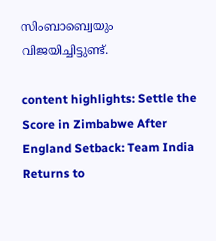സിംബാബ്വെയും വിജയിച്ചിട്ടുണ്ട്.

content highlights: Settle the Score in Zimbabwe After England Setback: Team India Returns to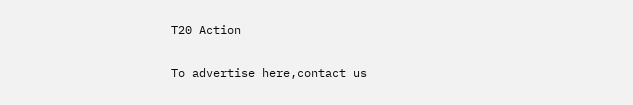T20 Action

To advertise here,contact us